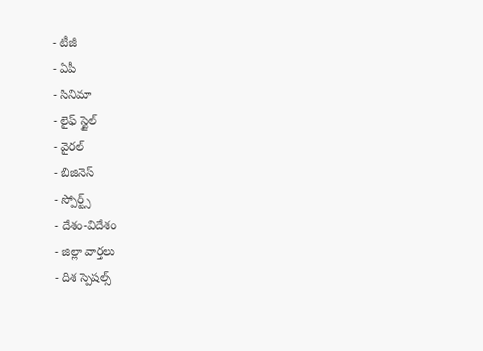- టీజీ
- ఏపీ
- సినిమా
- లైఫ్ స్టైల్
- వైరల్
- బిజినెస్
- స్పోర్ట్స్
- దేశం-విదేశం
- జిల్లా వార్తలు
- దిశ స్పెషల్స్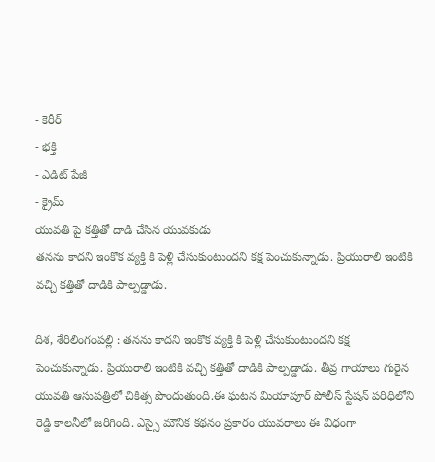- కెరీర్
- భక్తి
- ఎడిట్ పేజీ
- క్రైమ్
యువతి పై కత్తితో దాడి చేసిన యువకుడు
తనను కాదని ఇంకొక వ్యక్తి కి పెళ్లి చేసుకుంటుందని కక్ష పెంచుకున్నాడు. ప్రియురాలి ఇంటికి వచ్చి కత్తితో దాడికి పాల్పడ్డాడు.

దిశ, శేరిలింగంపల్లి : తనను కాదని ఇంకొక వ్యక్తి కి పెళ్లి చేసుకుంటుందని కక్ష పెంచుకున్నాడు. ప్రియురాలి ఇంటికి వచ్చి కత్తితో దాడికి పాల్పడ్డాడు. తీవ్ర గాయాలు గురైన యువతి ఆసుపత్రిలో చికిత్స పొందుతుంది.ఈ ఘటన మియాపూర్ పోలీస్ స్టేషన్ పరిధిలోని రెడ్డి కాలనీలో జరిగింది. ఎస్సై మౌనిక కథనం ప్రకారం యువరాలు ఈ విధంగా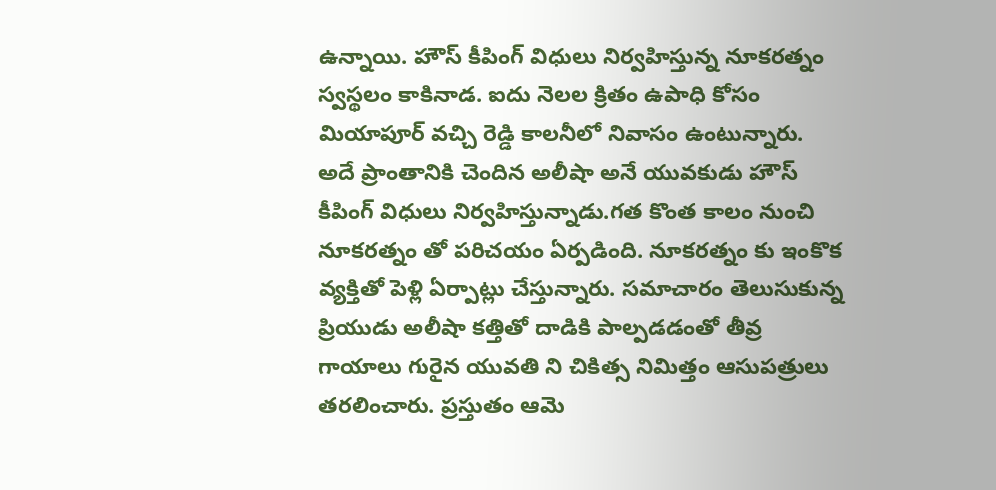ఉన్నాయి. హౌస్ కీపింగ్ విధులు నిర్వహిస్తున్న నూకరత్నం స్వస్థలం కాకినాడ. ఐదు నెలల క్రితం ఉపాధి కోసం మియాపూర్ వచ్చి రెడ్డి కాలనీలో నివాసం ఉంటున్నారు. అదే ప్రాంతానికి చెందిన అలీషా అనే యువకుడు హౌస్ కీపింగ్ విధులు నిర్వహిస్తున్నాడు.గత కొంత కాలం నుంచి నూకరత్నం తో పరిచయం ఏర్పడింది. నూకరత్నం కు ఇంకొక వ్యక్తితో పెళ్లి ఏర్పాట్లు చేస్తున్నారు. సమాచారం తెలుసుకున్న ప్రియుడు అలీషా కత్తితో దాడికి పాల్పడడంతో తీవ్ర గాయాలు గురైన యువతి ని చికిత్స నిమిత్తం ఆసుపత్రులు తరలించారు. ప్రస్తుతం ఆమె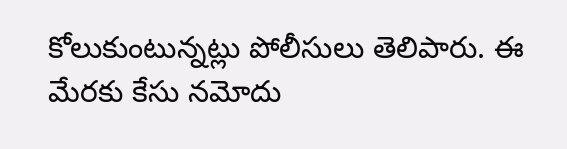కోలుకుంటున్నట్లు పోలీసులు తెలిపారు. ఈ మేరకు కేసు నమోదు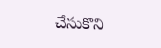చేసుకొని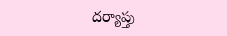దర్యాప్తు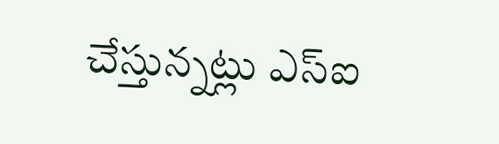చేస్తున్నట్లు ఎస్ఐ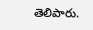తెలిపారు.